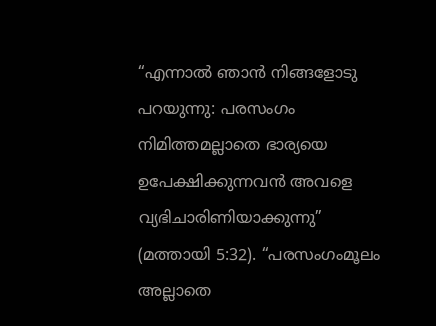“എന്നാൽ ഞാൻ നിങ്ങളോടു പറയുന്നു: പരസംഗം നിമിത്തമല്ലാതെ ഭാര്യയെ ഉപേക്ഷിക്കുന്നവൻ അവളെ വ്യഭിചാരിണിയാക്കുന്നു” (മത്തായി 5:32). “പരസംഗംമൂലം അല്ലാതെ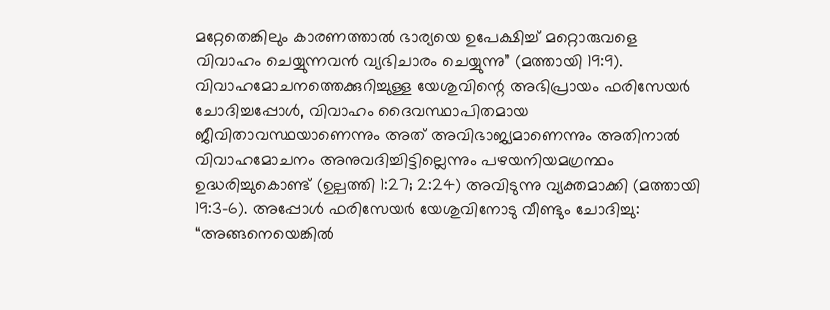മറ്റേതെങ്കിലും കാരണത്താൽ ഭാര്യയെ ഉപേക്ഷിച്ച് മറ്റൊരുവളെ വിവാഹം ചെയ്യുന്നവൻ വ്യഭിചാരം ചെയ്യുന്നു” (മത്തായി 19:9).
വിവാഹമോചനത്തെക്കുറിച്ചുള്ള യേശുവിന്റെ അഭിപ്രായം ഫരിസേയർ ചോദിച്ചപ്പോൾ, വിവാഹം ദൈവസ്ഥാപിതമായ ജീവിതാവസ്ഥയാണെന്നും അത് അവിഭാജ്യമാണെന്നും അതിനാൽ വിവാഹമോചനം അനുവദിച്ചിട്ടില്ലെന്നും പഴയനിയമഗ്രന്ഥം ഉദ്ധരിച്ചുകൊണ്ട് (ഉല്പത്തി 1:27; 2:24) അവിടുന്നു വ്യക്തമാക്കി (മത്തായി 19:3-6). അപ്പോൾ ഫരിസേയർ യേശുവിനോടു വീണ്ടും ചോദിച്ചു: “അങ്ങനെയെങ്കിൽ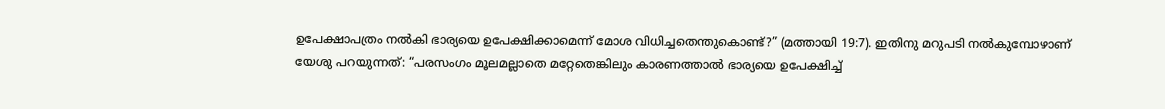ഉപേക്ഷാപത്രം നൽകി ഭാര്യയെ ഉപേക്ഷിക്കാമെന്ന് മോശ വിധിച്ചതെന്തുകൊണ്ട്?” (മത്തായി 19:7). ഇതിനു മറുപടി നൽകുമ്പോഴാണ് യേശു പറയുന്നത്: “പരസംഗം മൂലമല്ലാതെ മറ്റേതെങ്കിലും കാരണത്താൽ ഭാര്യയെ ഉപേക്ഷിച്ച്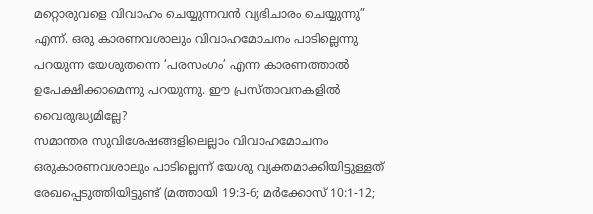മറ്റൊരുവളെ വിവാഹം ചെയ്യുന്നവൻ വ്യഭിചാരം ചെയ്യുന്നു” എന്ന്. ഒരു കാരണവശാലും വിവാഹമോചനം പാടില്ലെന്നു പറയുന്ന യേശുതന്നെ ‘പരസംഗം’ എന്ന കാരണത്താൽ ഉപേക്ഷിക്കാമെന്നു പറയുന്നു. ഈ പ്രസ്താവനകളിൽ വൈരുദ്ധ്യമില്ലേ?
സമാന്തര സുവിശേഷങ്ങളിലെല്ലാം വിവാഹമോചനം ഒരുകാരണവശാലും പാടില്ലെന്ന് യേശു വ്യക്തമാക്കിയിട്ടുള്ളത് രേഖപ്പെടുത്തിയിട്ടുണ്ട് (മത്തായി 19:3-6; മർക്കോസ് 10:1-12;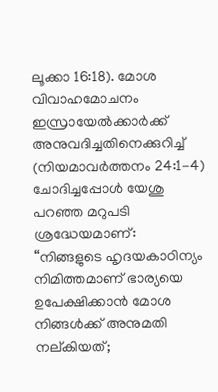ലൂക്കാ 16:18). മോശ വിവാഹമോചനം ഇസ്രായേൽക്കാർക്ക് അനുവദിച്ചതിനെക്കുറിച്ച് (നിയമാവർത്തനം 24:1-4) ചോദിച്ചപ്പോൾ യേശു പറഞ്ഞ മറുപടി ശ്രദ്ധേയമാണ്: “നിങ്ങളുടെ ഹൃദയകാഠിന്യം നിമിത്തമാണ് ഭാര്യയെ ഉപേക്ഷിക്കാൻ മോശ നിങ്ങൾക്ക് അനുമതി നല്കിയത്;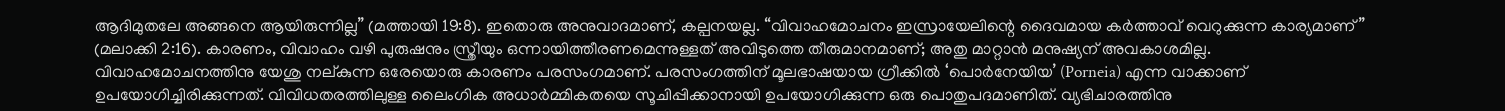ആദിമുതലേ അങ്ങനെ ആയിരുന്നില്ല” (മത്തായി 19:8). ഇതൊരു അനുവാദമാണ്, കല്പനയല്ല. “വിവാഹമോചനം ഇസ്രായേലിന്റെ ദൈവമായ കർത്താവ് വെറുക്കുന്ന കാര്യമാണ്” (മലാക്കി 2:16). കാരണം, വിവാഹം വഴി പുരുഷനും സ്ത്രീയും ഒന്നായിത്തീരണമെന്നുള്ളത് അവിടുത്തെ തീരുമാനമാണ്; അതു മാറ്റാൻ മനുഷ്യന് അവകാശമില്ല.
വിവാഹമോചനത്തിനു യേശു നല്കുന്ന ഒരേയൊരു കാരണം പരസംഗമാണ്. പരസംഗത്തിന് മൂലഭാഷയായ ഗ്രീക്കിൽ ‘പൊർനേയിയ’ (Porneia) എന്ന വാക്കാണ് ഉപയോഗിച്ചിരിക്കുന്നത്. വിവിധതരത്തിലുള്ള ലൈംഗിക അധാർമ്മികതയെ സൂചിപ്പിക്കാനായി ഉപയോഗിക്കുന്ന ഒരു പൊതുപദമാണിത്. വ്യഭിചാരത്തിനു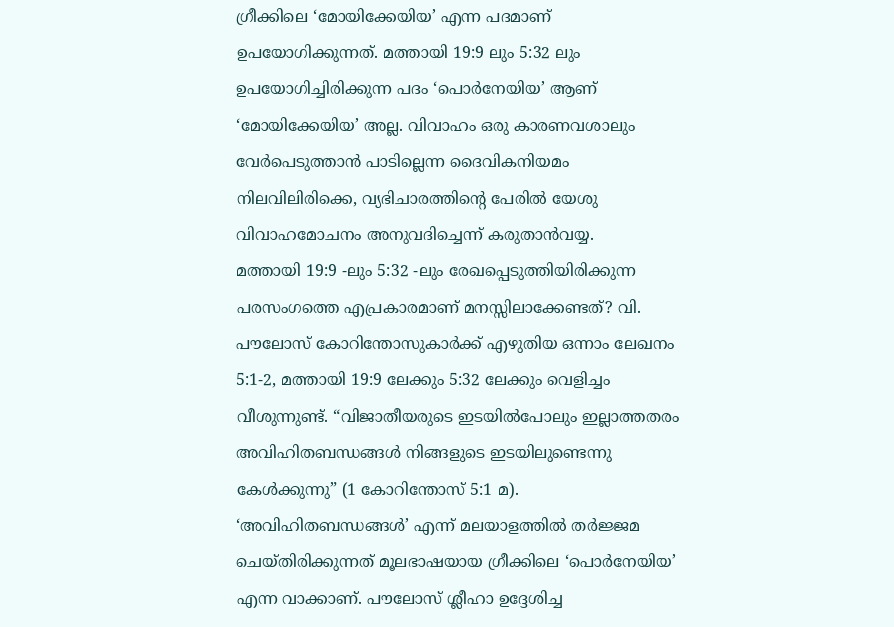ഗ്രീക്കിലെ ‘മോയിക്കേയിയ’ എന്ന പദമാണ് ഉപയോഗിക്കുന്നത്. മത്തായി 19:9 ലും 5:32 ലും ഉപയോഗിച്ചിരിക്കുന്ന പദം ‘പൊർനേയിയ’ ആണ് ‘മോയിക്കേയിയ’ അല്ല. വിവാഹം ഒരു കാരണവശാലും വേർപെടുത്താൻ പാടില്ലെന്ന ദൈവികനിയമം നിലവിലിരിക്കെ, വ്യഭിചാരത്തിന്റെ പേരിൽ യേശു വിവാഹമോചനം അനുവദിച്ചെന്ന് കരുതാൻവയ്യ.
മത്തായി 19:9 -ലും 5:32 -ലും രേഖപ്പെടുത്തിയിരിക്കുന്ന പരസംഗത്തെ എപ്രകാരമാണ് മനസ്സിലാക്കേണ്ടത്? വി. പൗലോസ് കോറിന്തോസുകാർക്ക് എഴുതിയ ഒന്നാം ലേഖനം 5:1-2, മത്തായി 19:9 ലേക്കും 5:32 ലേക്കും വെളിച്ചം വീശുന്നുണ്ട്. “വിജാതീയരുടെ ഇടയിൽപോലും ഇല്ലാത്തതരം അവിഹിതബന്ധങ്ങൾ നിങ്ങളുടെ ഇടയിലുണ്ടെന്നു കേൾക്കുന്നു” (1 കോറിന്തോസ് 5:1 മ). ‘അവിഹിതബന്ധങ്ങൾ’ എന്ന് മലയാളത്തിൽ തർജ്ജമ ചെയ്തിരിക്കുന്നത് മൂലഭാഷയായ ഗ്രീക്കിലെ ‘പൊർനേയിയ’ എന്ന വാക്കാണ്. പൗലോസ് ശ്ലീഹാ ഉദ്ദേശിച്ച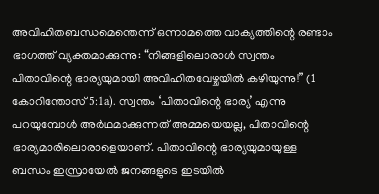അവിഹിതബന്ധമെന്തെന്ന് ഒന്നാമത്തെ വാക്യത്തിന്റെ രണ്ടാം ഭാഗത്ത് വ്യക്തമാക്കുന്നു: “നിങ്ങളിലൊരാൾ സ്വന്തം പിതാവിന്റെ ഭാര്യയുമായി അവിഹിതവേഴ്ചയിൽ കഴിയുന്നു!” (1 കോറിന്തോസ് 5:1a). സ്വന്തം ‘പിതാവിന്റെ ഭാര്യ’ എന്നു പറയുമ്പോൾ അർഥമാക്കുന്നത് അമ്മയെയല്ല, പിതാവിന്റെ ഭാര്യമാരിലൊരാളെയാണ്. പിതാവിന്റെ ഭാര്യയുമായുള്ള ബന്ധം ഇസ്രായേൽ ജനങ്ങളുടെ ഇടയിൽ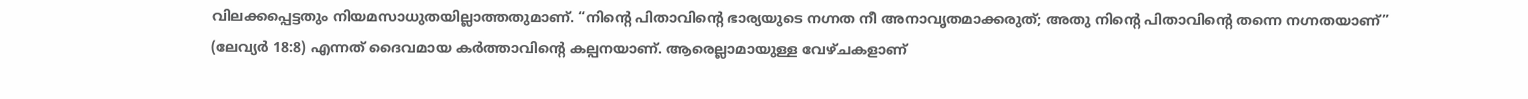വിലക്കപ്പെട്ടതും നിയമസാധുതയില്ലാത്തതുമാണ്. “നിന്റെ പിതാവിന്റെ ഭാര്യയുടെ നഗ്നത നീ അനാവൃതമാക്കരുത്; അതു നിന്റെ പിതാവിന്റെ തന്നെ നഗ്നതയാണ്” (ലേവ്യർ 18:8) എന്നത് ദൈവമായ കർത്താവിന്റെ കല്പനയാണ്. ആരെല്ലാമായുള്ള വേഴ്ചകളാണ്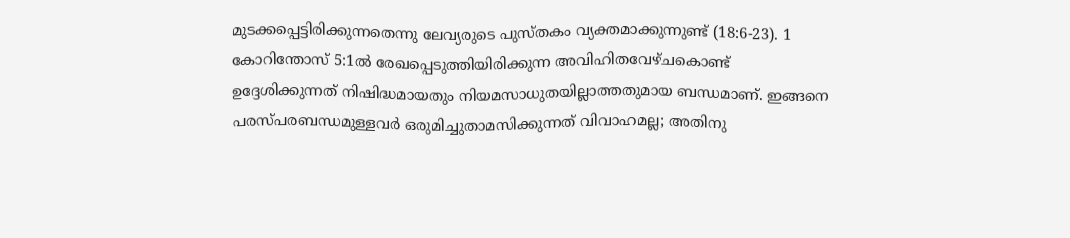മുടക്കപ്പെട്ടിരിക്കുന്നതെന്നു ലേവ്യരുടെ പുസ്തകം വ്യക്തമാക്കുന്നുണ്ട് (18:6-23). 1 കോറിന്തോസ് 5:1ൽ രേഖപ്പെടുത്തിയിരിക്കുന്ന അവിഹിതവേഴ്ചകൊണ്ട് ഉദ്ദേശിക്കുന്നത് നിഷിദ്ധമായതും നിയമസാധുതയില്ലാത്തതുമായ ബന്ധമാണ്. ഇങ്ങനെ പരസ്പരബന്ധമുള്ളവർ ഒരുമിച്ചുതാമസിക്കുന്നത് വിവാഹമല്ല; അതിനു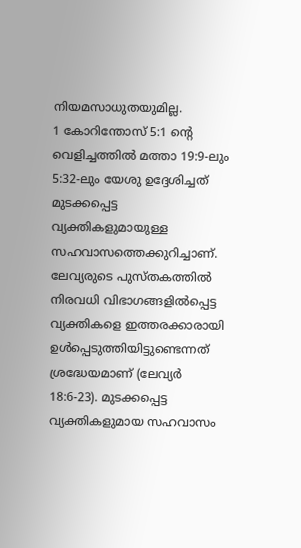നിയമസാധുതയുമില്ല.
1 കോറിന്തോസ് 5:1 ന്റെ വെളിച്ചത്തിൽ മത്താ 19:9-ലും 5:32-ലും യേശു ഉദ്ദേശിച്ചത് മുടക്കപ്പെട്ട വ്യക്തികളുമായുള്ള സഹവാസത്തെക്കുറിച്ചാണ്. ലേവ്യരുടെ പുസ്തകത്തിൽ നിരവധി വിഭാഗങ്ങളിൽപ്പെട്ട വ്യക്തികളെ ഇത്തരക്കാരായി ഉൾപ്പെടുത്തിയിട്ടുണ്ടെന്നത് ശ്രദ്ധേയമാണ് (ലേവ്യർ 18:6-23). മുടക്കപ്പെട്ട വ്യക്തികളുമായ സഹവാസം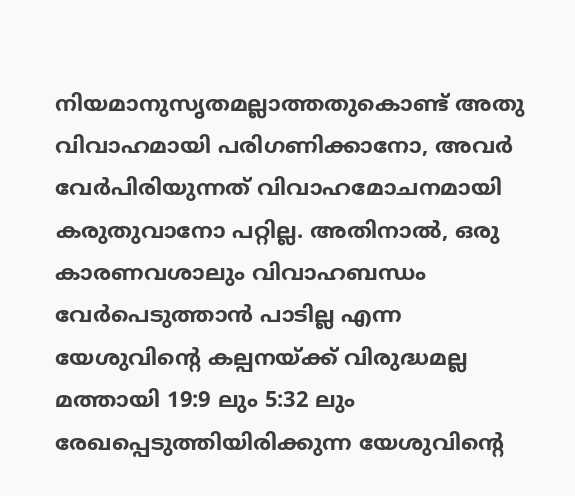നിയമാനുസൃതമല്ലാത്തതുകൊണ്ട് അതു വിവാഹമായി പരിഗണിക്കാനോ, അവർ വേർപിരിയുന്നത് വിവാഹമോചനമായി കരുതുവാനോ പറ്റില്ല. അതിനാൽ, ഒരു കാരണവശാലും വിവാഹബന്ധം വേർപെടുത്താൻ പാടില്ല എന്ന യേശുവിന്റെ കല്പനയ്ക്ക് വിരുദ്ധമല്ല മത്തായി 19:9 ലും 5:32 ലും രേഖപ്പെടുത്തിയിരിക്കുന്ന യേശുവിന്റെ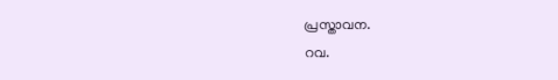പ്രസ്താവന.
റവ.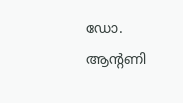ഡോ. ആന്റണി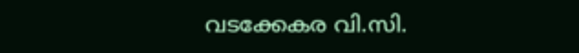വടക്കേകര വി.സി.